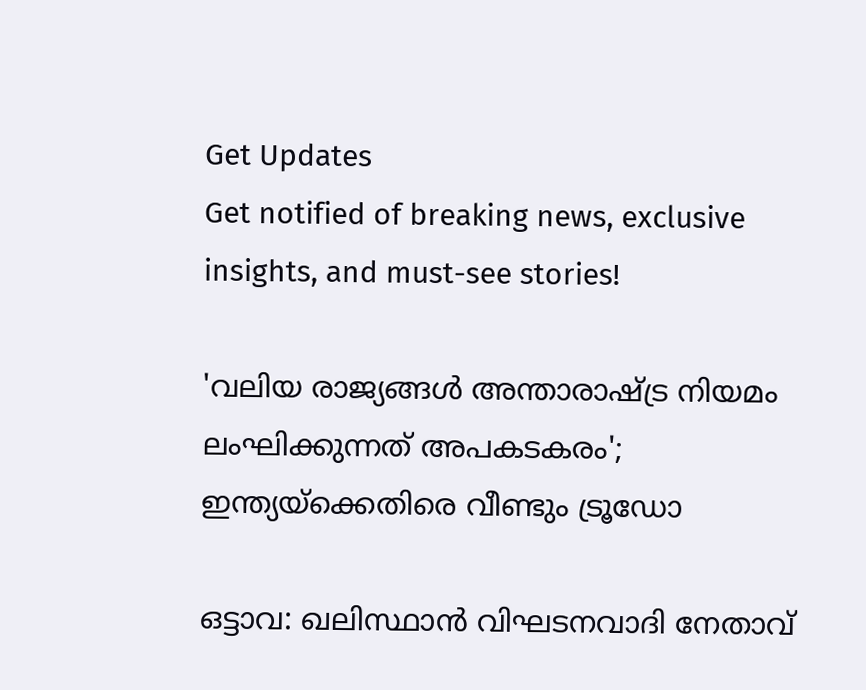Get Updates
Get notified of breaking news, exclusive insights, and must-see stories!

'വലിയ രാജ്യങ്ങള്‍ അന്താരാഷ്ട്ര നിയമം ലംഘിക്കുന്നത് അപകടകരം'; ഇന്ത്യയ്‌ക്കെതിരെ വീണ്ടും ട്രൂഡോ

ഒട്ടാവ: ഖലിസ്ഥാന്‍ വിഘടനവാദി നേതാവ്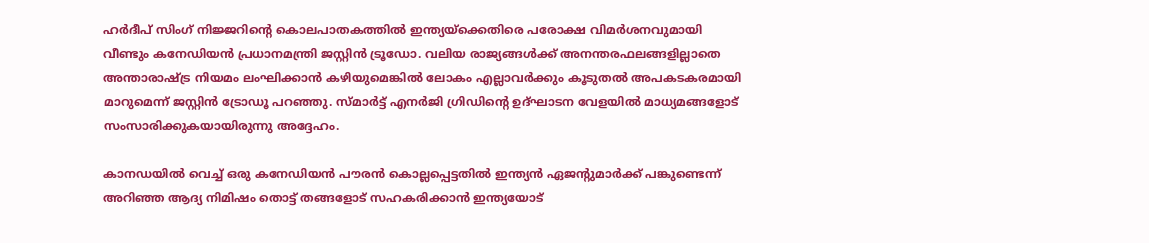ഹര്‍ദീപ് സിംഗ് നിജ്ജറിന്റെ കൊലപാതകത്തില്‍ ഇന്ത്യയ്‌ക്കെതിരെ പരോക്ഷ വിമര്‍ശനവുമായി വീണ്ടും കനേഡിയന്‍ പ്രധാനമന്ത്രി ജസ്റ്റിന്‍ ട്രൂഡോ. വലിയ രാജ്യങ്ങള്‍ക്ക് അനന്തരഫലങ്ങളില്ലാതെ അന്താരാഷ്ട്ര നിയമം ലംഘിക്കാന്‍ കഴിയുമെങ്കില്‍ ലോകം എല്ലാവര്‍ക്കും കൂടുതല്‍ അപകടകരമായി മാറുമെന്ന് ജസ്റ്റിന്‍ ട്രോഡൂ പറഞ്ഞു. സ്മാര്‍ട്ട് എനര്‍ജി ഗ്രിഡിന്റെ ഉദ്ഘാടന വേളയില്‍ മാധ്യമങ്ങളോട് സംസാരിക്കുകയായിരുന്നു അദ്ദേഹം.

കാനഡയില്‍ വെച്ച് ഒരു കനേഡിയന്‍ പൗരന്‍ കൊല്ലപ്പെട്ടതില്‍ ഇന്ത്യന്‍ ഏജന്റുമാര്‍ക്ക് പങ്കുണ്ടെന്ന് അറിഞ്ഞ ആദ്യ നിമിഷം തൊട്ട് തങ്ങളോട് സഹകരിക്കാന്‍ ഇന്ത്യയോട്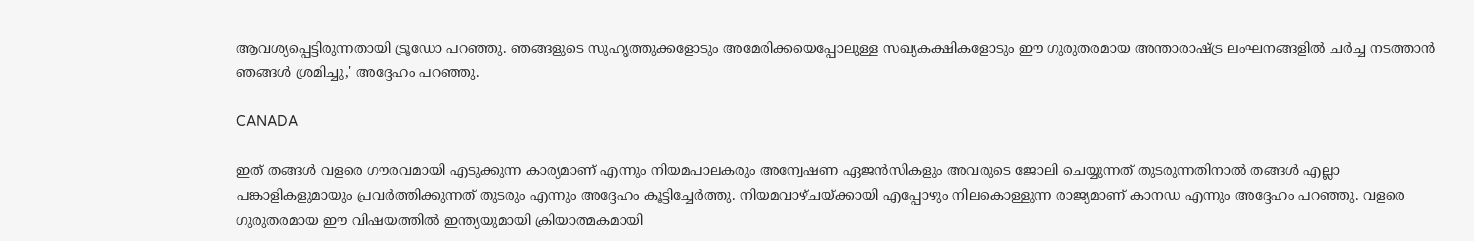ആവശ്യപ്പെട്ടിരുന്നതായി ട്രൂഡോ പറഞ്ഞു. ഞങ്ങളുടെ സുഹൃത്തുക്കളോടും അമേരിക്കയെപ്പോലുള്ള സഖ്യകക്ഷികളോടും ഈ ഗുരുതരമായ അന്താരാഷ്ട്ര ലംഘനങ്ങളില്‍ ചര്‍ച്ച നടത്താന്‍ ഞങ്ങള്‍ ശ്രമിച്ചു,' അദ്ദേഹം പറഞ്ഞു.

CANADA

ഇത് തങ്ങള്‍ വളരെ ഗൗരവമായി എടുക്കുന്ന കാര്യമാണ് എന്നും നിയമപാലകരും അന്വേഷണ ഏജന്‍സികളും അവരുടെ ജോലി ചെയ്യുന്നത് തുടരുന്നതിനാല്‍ തങ്ങള്‍ എല്ലാ പങ്കാളികളുമായും പ്രവര്‍ത്തിക്കുന്നത് തുടരും എന്നും അദ്ദേഹം കൂട്ടിച്ചേര്‍ത്തു. നിയമവാഴ്ചയ്ക്കായി എപ്പോഴും നിലകൊള്ളുന്ന രാജ്യമാണ് കാനഡ എന്നും അദ്ദേഹം പറഞ്ഞു. വളരെ ഗുരുതരമായ ഈ വിഷയത്തില്‍ ഇന്ത്യയുമായി ക്രിയാത്മകമായി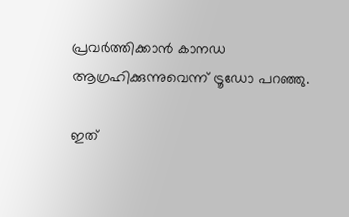പ്രവര്‍ത്തിക്കാന്‍ കാനഡ ആഗ്രഹിക്കുന്നുവെന്ന് ട്രൂഡോ പറഞ്ഞു.

ഇത്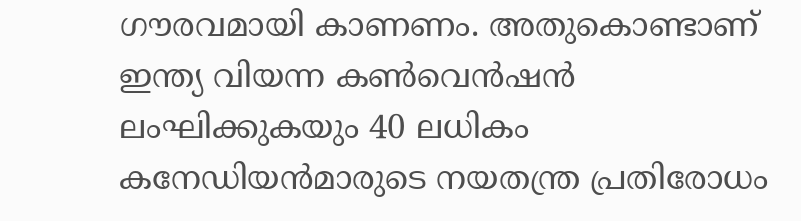ഗൗരവമായി കാണണം. അതുകൊണ്ടാണ് ഇന്ത്യ വിയന്ന കണ്‍വെന്‍ഷന്‍ ലംഘിക്കുകയും 40 ലധികം കനേഡിയന്‍മാരുടെ നയതന്ത്ര പ്രതിരോധം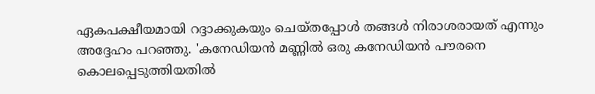ഏകപക്ഷീയമായി റദ്ദാക്കുകയും ചെയ്തപ്പോള്‍ തങ്ങള്‍ നിരാശരായത് എന്നും അദ്ദേഹം പറഞ്ഞു. 'കനേഡിയന്‍ മണ്ണില്‍ ഒരു കനേഡിയന്‍ പൗരനെ കൊലപ്പെടുത്തിയതില്‍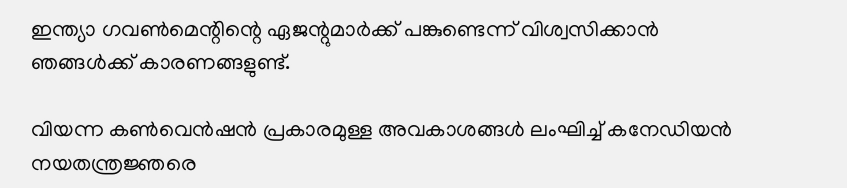ഇന്ത്യാ ഗവണ്‍മെന്റിന്റെ ഏജന്റുമാര്‍ക്ക് പങ്കുണ്ടെന്ന് വിശ്വസിക്കാന്‍ ഞങ്ങള്‍ക്ക് കാരണങ്ങളുണ്ട്.

വിയന്ന കണ്‍വെന്‍ഷന്‍ പ്രകാരമുള്ള അവകാശങ്ങള്‍ ലംഘിച്ച് കനേഡിയന്‍ നയതന്ത്രജ്ഞരെ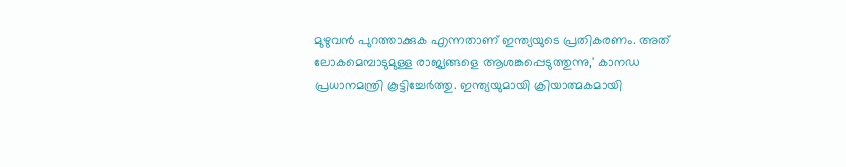മുഴുവന്‍ പുറത്താക്കുക എന്നതാണ് ഇന്ത്യയുടെ പ്രതികരണം. അത് ലോകമെമ്പാടുമുള്ള രാജ്യങ്ങളെ ആശങ്കപ്പെടുത്തുന്നു,' കാനഡ പ്രധാനമന്ത്രി കൂട്ടിച്ചേര്‍ത്തു. ഇന്ത്യയുമായി ക്രിയാത്മകമായി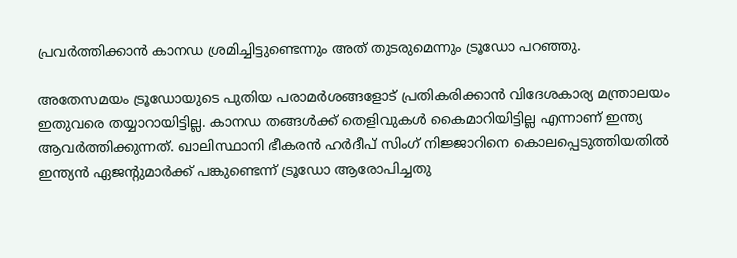പ്രവര്‍ത്തിക്കാന്‍ കാനഡ ശ്രമിച്ചിട്ടുണ്ടെന്നും അത് തുടരുമെന്നും ട്രൂഡോ പറഞ്ഞു.

അതേസമയം ട്രൂഡോയുടെ പുതിയ പരാമര്‍ശങ്ങളോട് പ്രതികരിക്കാന്‍ വിദേശകാര്യ മന്ത്രാലയം ഇതുവരെ തയ്യാറായിട്ടില്ല. കാനഡ തങ്ങള്‍ക്ക് തെളിവുകള്‍ കൈമാറിയിട്ടില്ല എന്നാണ് ഇന്ത്യ ആവര്‍ത്തിക്കുന്നത്. ഖാലിസ്ഥാനി ഭീകരന്‍ ഹര്‍ദീപ് സിംഗ് നിജ്ജാറിനെ കൊലപ്പെടുത്തിയതില്‍ ഇന്ത്യന്‍ ഏജന്റുമാര്‍ക്ക് പങ്കുണ്ടെന്ന് ട്രൂഡോ ആരോപിച്ചതു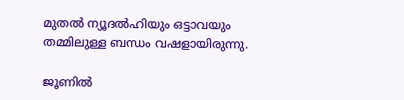മുതല്‍ ന്യൂദല്‍ഹിയും ഒട്ടാവയും തമ്മിലുള്ള ബന്ധം വഷളായിരുന്നു.

ജൂണില്‍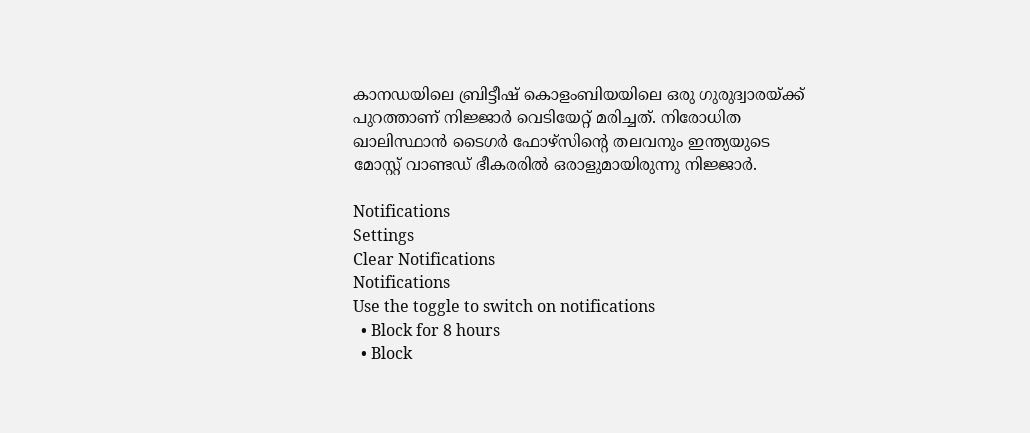കാനഡയിലെ ബ്രിട്ടീഷ് കൊളംബിയയിലെ ഒരു ഗുരുദ്വാരയ്ക്ക് പുറത്താണ് നിജ്ജാര്‍ വെടിയേറ്റ് മരിച്ചത്. നിരോധിത ഖാലിസ്ഥാന്‍ ടൈഗര്‍ ഫോഴ്സിന്റെ തലവനും ഇന്ത്യയുടെ മോസ്റ്റ് വാണ്ടഡ് ഭീകരരില്‍ ഒരാളുമായിരുന്നു നിജ്ജാര്‍.

Notifications
Settings
Clear Notifications
Notifications
Use the toggle to switch on notifications
  • Block for 8 hours
  • Block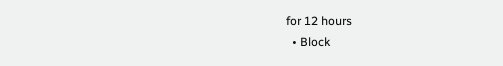for 12 hours
  • Block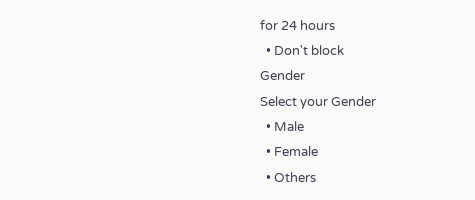for 24 hours
  • Don't block
Gender
Select your Gender
  • Male
  • Female
  • Others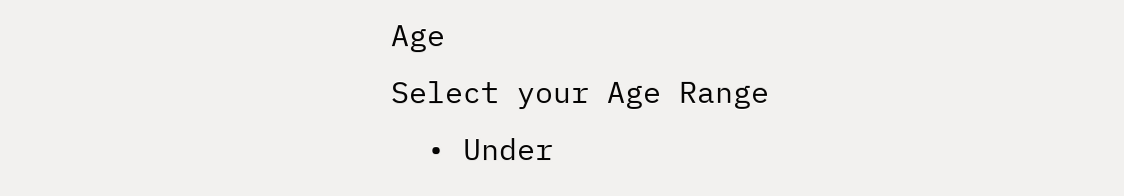Age
Select your Age Range
  • Under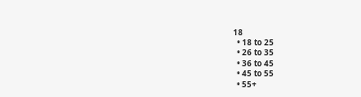18
  • 18 to 25
  • 26 to 35
  • 36 to 45
  • 45 to 55
  • 55+